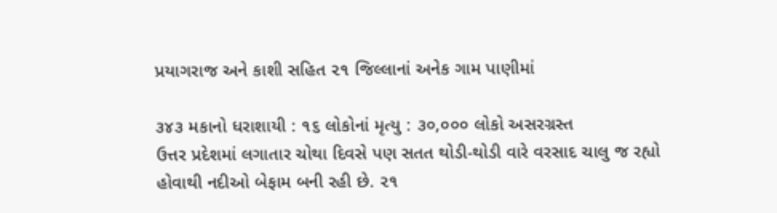પ્રયાગરાજ અને કાશી સહિત ૨૧ જિલ્લાનાં અનેક ગામ પાણીમાં

૩૪૩ મકાનો ધરાશાયી : ૧૬ લોકોનાં મૃત્યુ : ૩૦,૦૦૦ લોકો અસરગ્રસ્ત
ઉત્તર પ્રદેશમાં લગાતાર ચોથા દિવસે પણ સતત થોડી-થોડી વારે વરસાદ ચાલુ જ રહ્યો હોવાથી નદીઓ બેફામ બની રહી છે. ૨૧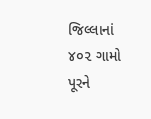જિલ્લાનાં ૪૦૨ ગામો પૂરને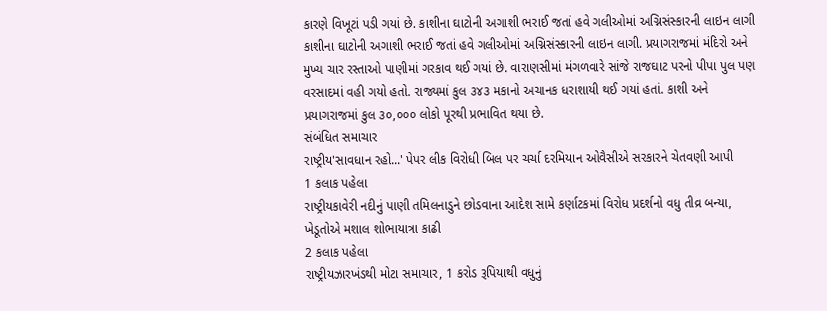કારણે વિખૂટાં પડી ગયાં છે. કાશીના ઘાટોની અગાશી ભરાઈ જતાં હવે ગલીઓમાં અગ્નિસંસ્કારની લાઇન લાગી કાશીના ઘાટોની અગાશી ભરાઈ જતાં હવે ગલીઓમાં અગ્નિસંસ્કારની લાઇન લાગી. પ્રયાગરાજમાં મંદિરો અને મુખ્ય ચાર રસ્તાઓ પાણીમાં ગરકાવ થઈ ગયાં છે. વારાણસીમાં મંગળવારે સાંજે રાજઘાટ પરનો પીપા પુલ પણ વરસાદમાં વહી ગયો હતો. રાજ્યમાં કુલ ૩૪૩ મકાનો અચાનક ધરાશાયી થઈ ગયાં હતાં. કાશી અને પ્રયાગરાજમાં કુલ ૩૦,૦૦૦ લોકો પૂરથી પ્રભાવિત થયા છે.
સંબંધિત સમાચાર
રાષ્ટ્રીય'સાવધાન રહો...' પેપર લીક વિરોધી બિલ પર ચર્ચા દરમિયાન ઓવૈસીએ સરકારને ચેતવણી આપી
1 કલાક પહેલા
રાષ્ટ્રીયકાવેરી નદીનું પાણી તમિલનાડુને છોડવાના આદેશ સામે કર્ણાટકમાં વિરોધ પ્રદર્શનો વધુ તીવ્ર બન્યા, ખેડૂતોએ મશાલ શોભાયાત્રા કાઢી
2 કલાક પહેલા
રાષ્ટ્રીયઝારખંડથી મોટા સમાચાર, 1 કરોડ રૂપિયાથી વધુનું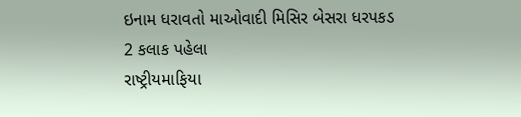ઇનામ ધરાવતો માઓવાદી મિસિર બેસરા ધરપકડ
2 કલાક પહેલા
રાષ્ટ્રીયમાફિયા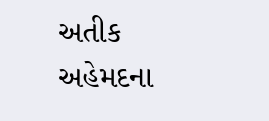અતીક અહેમદના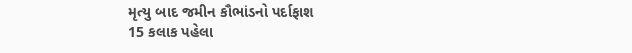મૃત્યુ બાદ જમીન કૌભાંડનો પર્દાફાશ
15 કલાક પહેલા